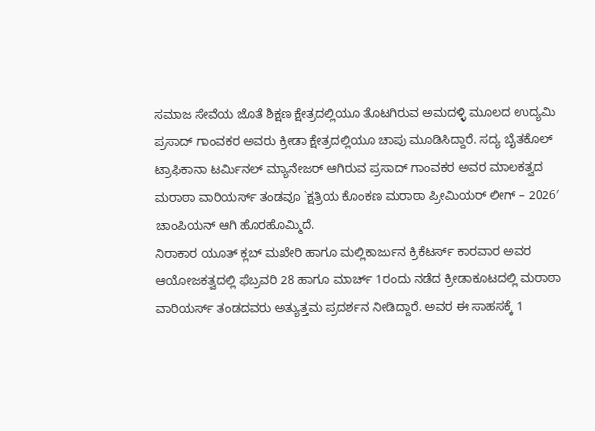ಸಮಾಜ ಸೇವೆಯ ಜೊತೆ ಶಿಕ್ಷಣ ಕ್ಷೇತ್ರದಲ್ಲಿಯೂ ತೊಟಗಿರುವ ಅಮದಳ್ಳಿ ಮೂಲದ ಉದ್ಯಮಿ ಪ್ರಸಾದ್ ಗಾಂವಕರ ಅವರು ಕ್ರೀಡಾ ಕ್ಷೇತ್ರದಲ್ಲಿಯೂ ಚಾಪು ಮೂಡಿಸಿದ್ದಾರೆ. ಸದ್ಯ ಬೈತಕೊಲ್ ಟ್ರಾಫಿಕಾನಾ ಟರ್ಮಿನಲ್ ಮ್ಯಾನೇಜರ್ ಆಗಿರುವ ಪ್ರಸಾದ್ ಗಾಂವಕರ ಅವರ ಮಾಲಕತ್ವದ ಮರಾಠಾ ವಾರಿಯರ್ಸ್ ತಂಡವೂ `ಕ್ಷತ್ರಿಯ ಕೊಂಕಣ ಮರಾಠಾ ಪ್ರೀಮಿಯರ್ ಲೀಗ್ – 2026′ ಚಾಂಪಿಯನ್ ಆಗಿ ಹೊರಹೊಮ್ಮಿದೆ.
ನಿರಾಕಾರ ಯೂತ್ ಕ್ಲಬ್ ಮಖೇರಿ ಹಾಗೂ ಮಲ್ಲಿಕಾರ್ಜುನ ಕ್ರಿಕೆಟರ್ಸ್ ಕಾರವಾರ ಅವರ ಆಯೋಜಕತ್ವದಲ್ಲಿ ಫೆಬ್ರವರಿ 28 ಹಾಗೂ ಮಾರ್ಚ್ 1ರಂದು ನಡೆದ ಕ್ರೀಡಾಕೂಟದಲ್ಲಿ ಮರಾಠಾ ವಾರಿಯರ್ಸ್ ತಂಡದವರು ಅತ್ಯುತ್ತಮ ಪ್ರದರ್ಶನ ನೀಡಿದ್ದಾರೆ. ಅವರ ಈ ಸಾಹಸಕ್ಕೆ 1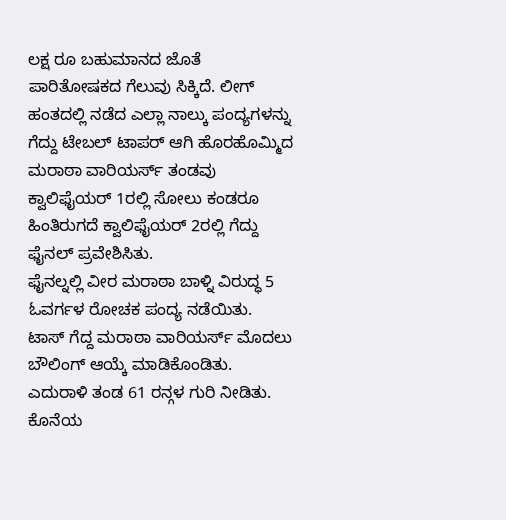ಲಕ್ಷ ರೂ ಬಹುಮಾನದ ಜೊತೆ ಪಾರಿತೋಷಕದ ಗೆಲುವು ಸಿಕ್ಕಿದೆ. ಲೀಗ್ ಹಂತದಲ್ಲಿ ನಡೆದ ಎಲ್ಲಾ ನಾಲ್ಕು ಪಂದ್ಯಗಳನ್ನು ಗೆದ್ದು ಟೇಬಲ್ ಟಾಪರ್ ಆಗಿ ಹೊರಹೊಮ್ಮಿದ ಮರಾಠಾ ವಾರಿಯರ್ಸ್ ತಂಡವು ಕ್ವಾಲಿಫೈಯರ್ 1ರಲ್ಲಿ ಸೋಲು ಕಂಡರೂ ಹಿಂತಿರುಗದೆ ಕ್ವಾಲಿಫೈಯರ್ 2ರಲ್ಲಿ ಗೆದ್ದು ಫೈನಲ್ ಪ್ರವೇಶಿಸಿತು.
ಫೈನಲ್ನಲ್ಲಿ ವೀರ ಮರಾಠಾ ಬಾಳ್ನಿ ವಿರುದ್ಧ 5 ಓವರ್ಗಳ ರೋಚಕ ಪಂದ್ಯ ನಡೆಯಿತು. ಟಾಸ್ ಗೆದ್ದ ಮರಾಠಾ ವಾರಿಯರ್ಸ್ ಮೊದಲು ಬೌಲಿಂಗ್ ಆಯ್ಕೆ ಮಾಡಿಕೊಂಡಿತು. ಎದುರಾಳಿ ತಂಡ 61 ರನ್ಗಳ ಗುರಿ ನೀಡಿತು. ಕೊನೆಯ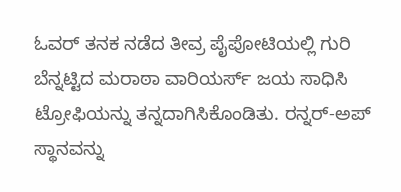ಓವರ್ ತನಕ ನಡೆದ ತೀವ್ರ ಪೈಪೋಟಿಯಲ್ಲಿ ಗುರಿ ಬೆನ್ನಟ್ಟಿದ ಮರಾಠಾ ವಾರಿಯರ್ಸ್ ಜಯ ಸಾಧಿಸಿ ಟ್ರೋಫಿಯನ್ನು ತನ್ನದಾಗಿಸಿಕೊಂಡಿತು. ರನ್ನರ್-ಅಪ್ ಸ್ಥಾನವನ್ನು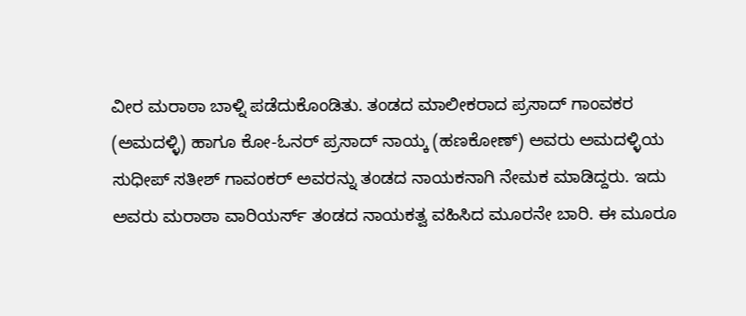ವೀರ ಮರಾಠಾ ಬಾಳ್ನಿ ಪಡೆದುಕೊಂಡಿತು. ತಂಡದ ಮಾಲೀಕರಾದ ಪ್ರಸಾದ್ ಗಾಂವಕರ (ಅಮದಳ್ಳಿ) ಹಾಗೂ ಕೋ-ಓನರ್ ಪ್ರಸಾದ್ ನಾಯ್ಕ (ಹಣಕೋಣ್) ಅವರು ಅಮದಳ್ಳಿಯ ಸುಧೀಪ್ ಸತೀಶ್ ಗಾವಂಕರ್ ಅವರನ್ನು ತಂಡದ ನಾಯಕನಾಗಿ ನೇಮಕ ಮಾಡಿದ್ದರು. ಇದು ಅವರು ಮರಾಠಾ ವಾರಿಯರ್ಸ್ ತಂಡದ ನಾಯಕತ್ವ ವಹಿಸಿದ ಮೂರನೇ ಬಾರಿ. ಈ ಮೂರೂ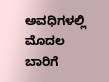ಅವಧಿಗಳಲ್ಲಿ ಮೊದಲ ಬಾರಿಗೆ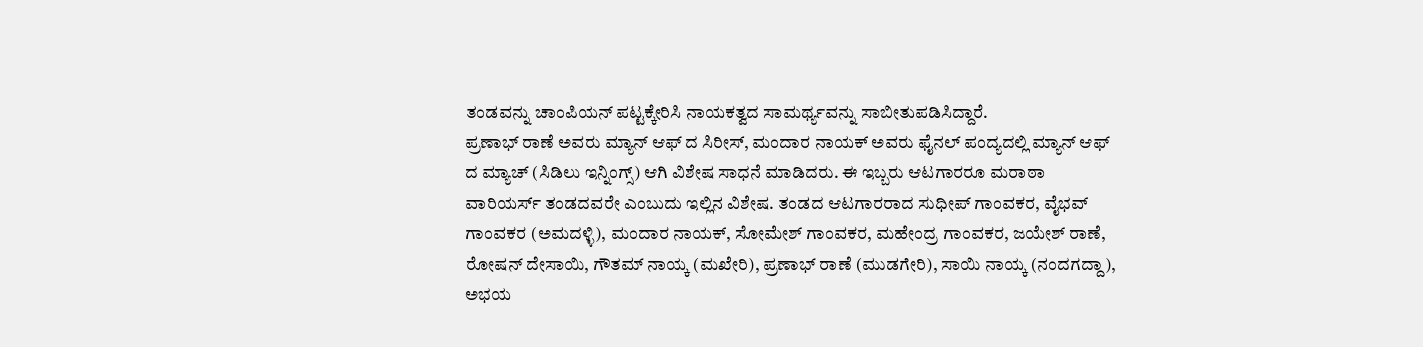ತಂಡವನ್ನು ಚಾಂಪಿಯನ್ ಪಟ್ಟಕ್ಕೇರಿಸಿ ನಾಯಕತ್ವದ ಸಾಮರ್ಥ್ಯವನ್ನು ಸಾಬೀತುಪಡಿಸಿದ್ದಾರೆ.
ಪ್ರಣಾಭ್ ರಾಣೆ ಅವರು ಮ್ಯಾನ್ ಆಫ್ ದ ಸಿರೀಸ್, ಮಂದಾರ ನಾಯಕ್ ಅವರು ಫೈನಲ್ ಪಂದ್ಯದಲ್ಲಿ ಮ್ಯಾನ್ ಆಫ್ ದ ಮ್ಯಾಚ್ (ಸಿಡಿಲು ಇನ್ನಿಂಗ್ಸ್) ಆಗಿ ವಿಶೇಷ ಸಾಧನೆ ಮಾಡಿದರು. ಈ ಇಬ್ಬರು ಆಟಗಾರರೂ ಮರಾಠಾ ವಾರಿಯರ್ಸ್ ತಂಡದವರೇ ಎಂಬುದು ಇಲ್ಲಿನ ವಿಶೇಷ. ತಂಡದ ಆಟಗಾರರಾದ ಸುಧೀಪ್ ಗಾಂವಕರ, ವೈಭವ್ ಗಾಂವಕರ (ಅಮದಳ್ಳಿ), ಮಂದಾರ ನಾಯಕ್, ಸೋಮೇಶ್ ಗಾಂವಕರ, ಮಹೇಂದ್ರ ಗಾಂವಕರ, ಜಯೇಶ್ ರಾಣೆ, ರೋಷನ್ ದೇಸಾಯಿ, ಗೌತಮ್ ನಾಯ್ಕ (ಮಖೇರಿ), ಪ್ರಣಾಭ್ ರಾಣೆ (ಮುಡಗೇರಿ), ಸಾಯಿ ನಾಯ್ಕ (ನಂದಗದ್ದಾ), ಅಭಯ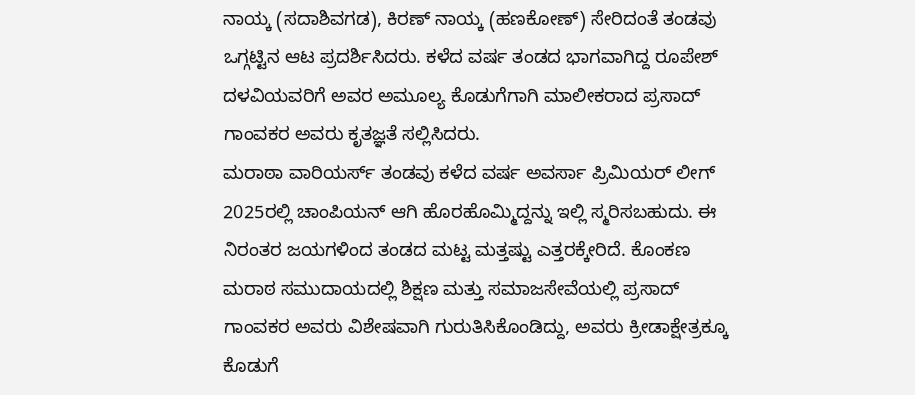ನಾಯ್ಕ (ಸದಾಶಿವಗಡ), ಕಿರಣ್ ನಾಯ್ಕ (ಹಣಕೋಣ್) ಸೇರಿದಂತೆ ತಂಡವು ಒಗ್ಗಟ್ಟಿನ ಆಟ ಪ್ರದರ್ಶಿಸಿದರು. ಕಳೆದ ವರ್ಷ ತಂಡದ ಭಾಗವಾಗಿದ್ದ ರೂಪೇಶ್ ದಳವಿಯವರಿಗೆ ಅವರ ಅಮೂಲ್ಯ ಕೊಡುಗೆಗಾಗಿ ಮಾಲೀಕರಾದ ಪ್ರಸಾದ್ ಗಾಂವಕರ ಅವರು ಕೃತಜ್ಞತೆ ಸಲ್ಲಿಸಿದರು.
ಮರಾಠಾ ವಾರಿಯರ್ಸ್ ತಂಡವು ಕಳೆದ ವರ್ಷ ಅವರ್ಸಾ ಪ್ರಿಮಿಯರ್ ಲೀಗ್ 2025ರಲ್ಲಿ ಚಾಂಪಿಯನ್ ಆಗಿ ಹೊರಹೊಮ್ಮಿದ್ದನ್ನು ಇಲ್ಲಿ ಸ್ಮರಿಸಬಹುದು. ಈ ನಿರಂತರ ಜಯಗಳಿಂದ ತಂಡದ ಮಟ್ಟ ಮತ್ತಷ್ಟು ಎತ್ತರಕ್ಕೇರಿದೆ. ಕೊಂಕಣ ಮರಾಠ ಸಮುದಾಯದಲ್ಲಿ ಶಿಕ್ಷಣ ಮತ್ತು ಸಮಾಜಸೇವೆಯಲ್ಲಿ ಪ್ರಸಾದ್ ಗಾಂವಕರ ಅವರು ವಿಶೇಷವಾಗಿ ಗುರುತಿಸಿಕೊಂಡಿದ್ದು, ಅವರು ಕ್ರೀಡಾಕ್ಷೇತ್ರಕ್ಕೂ ಕೊಡುಗೆ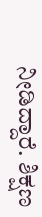ನೀಡಿದ್ದಾರೆ. ಶಿಕ್ಷಣ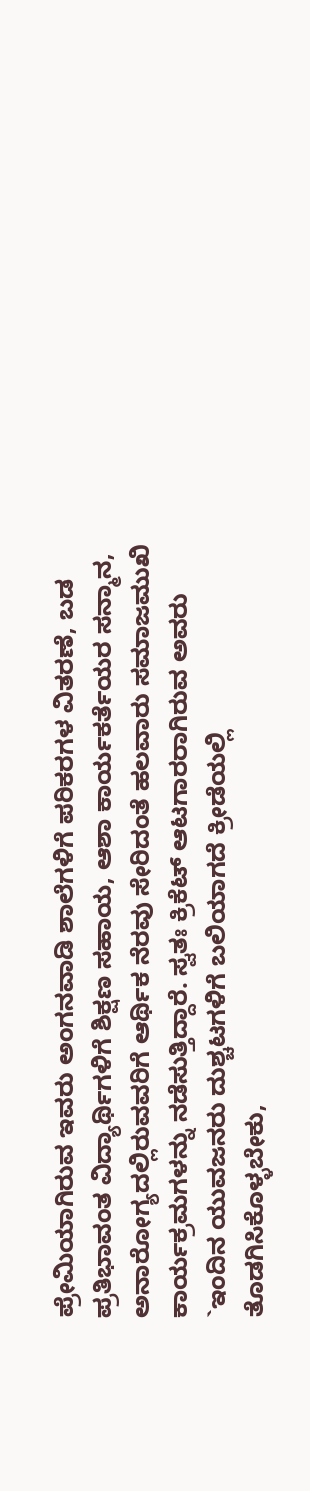ಪ್ರೇಮಿಯಾಗಿರುವ ಇವರು ಅಂಗನವಾಡಿ ಶಾಲೆಗಳಿಗೆ ಪರಿಕರಗಳ ವಿತರಣೆ, ಬಡ ಪ್ರತಿಭಾವಂತ ವಿದ್ಯಾರ್ಥಿಗಳಿಗೆ ಶಿಕ್ಷಣ ಸಹಾಯ, ಆಶಾ ಕಾರ್ಯಕರ್ತೆಯರ ಸನ್ಮಾನ, ಅನಾರೋಗ್ಯದಲ್ಲಿರುವವರಿಗೆ ಆರ್ಥಿಕ ನೆರವು ಸೇರಿದಂತೆ ಹಲವಾರು ಸಮಾಜಮುಖಿ ಕಾರ್ಯಕ್ರಮಗಳನ್ನು ನಡೆಸುತ್ತಿದ್ದಾರೆ. ಸ್ವತಃ ಕ್ರಿಕೆಟ್ ಆಟಗಾರರಾಗಿರುವ ಅವರು `ಇಂದಿನ ಯುವಜನರು ದುಶ್ಚಟಗಳಿಗೆ ಬಲಿಯಾಗದೆ ಕ್ರೀಡೆಯಲ್ಲಿ ತೊಡಗಿಸಿಕೊಳ್ಳಬೇಕು,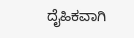ದೈಹಿಕವಾಗಿ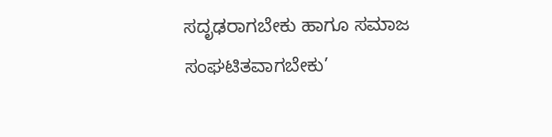ಸದೃಢರಾಗಬೇಕು ಹಾಗೂ ಸಮಾಜ ಸಂಘಟಿತವಾಗಬೇಕು’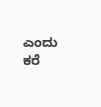ಎಂದು ಕರೆ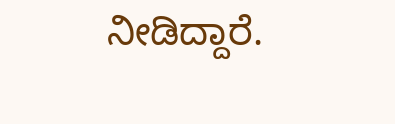ನೀಡಿದ್ದಾರೆ.